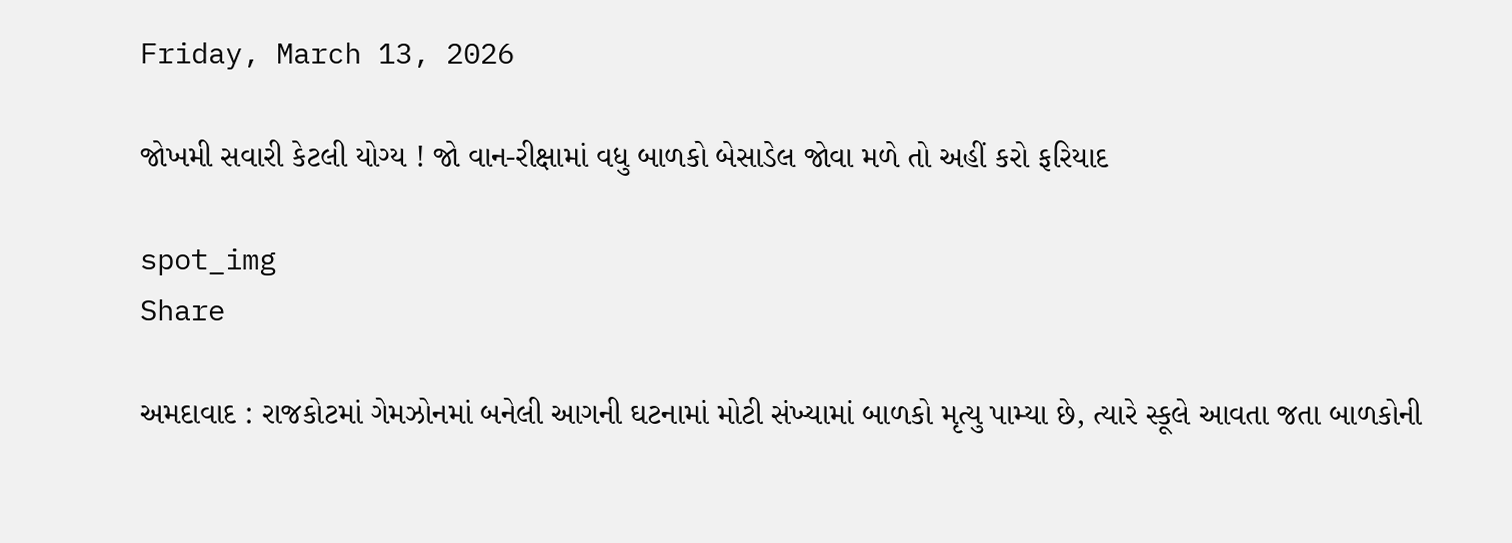Friday, March 13, 2026

જોખમી સવારી કેટલી યોગ્ય ! જો વાન-રીક્ષામાં વધુ બાળકો બેસાડેલ જોવા મળે તો અહીં કરો ફરિયાદ

spot_img
Share

અમદાવાદ : રાજકોટમાં ગેમઝોનમાં બનેલી આગની ઘટનામાં મોટી સંખ્યામાં બાળકો મૃત્યુ પામ્યા છે, ત્યારે સ્કૂલે આવતા જતા બાળકોની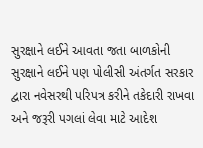સુરક્ષાને લઈને આવતા જતા બાળકોની સુરક્ષાને લઈને પણ પોલીસી અંતર્ગત સરકાર દ્વારા નવેસરથી પરિપત્ર કરીને તકેદારી રાખવા અને જરૂરી પગલાં લેવા માટે આદેશ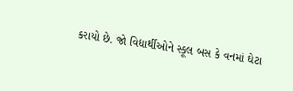કરાયો છે. જો વિદ્યાર્થીઓને સ્કૂલ બસ કે વનમાં ઘેટા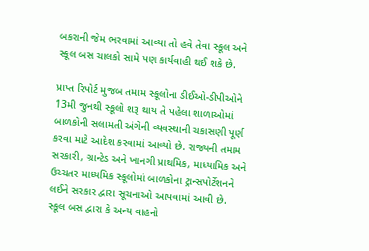બકરાની જેમ ભરવામાં આવ્યા તો હવે તેવા સ્કૂલ અને સ્કૂલ બસ ચાલકો સામે પણ કાર્યવાહી થઈ શકે છે.

પ્રાપ્ત રિપોર્ટ મુજબ તમામ સ્કૂલોના ડીઈઓ-ડીપીઓને 13મી જુનથી સ્કૂલો શરૂ થાય તે પહેલા શાળાઓમાં બાળકોની સલામતી અંગેની વ્યવસ્થાની ચકાસણી પૂર્ણ કરવા માટે આદેશ કરવામાં આવ્યો છે. રાજ્યની તમામ સરકારી, ગ્રાન્ટેડ અને ખાનગી પ્રાથમિક, માધ્યામિક અને ઉચ્ચતર માધ્યમિક સ્કૂલોમાં બાળકોના ટ્રાન્સપોર્ટેશનને લઈને સરકાર દ્વારા સૂચનાઓ આપવામાં આવી છે. સ્કૂલ બસ દ્વારા કે અન્ય વાહનો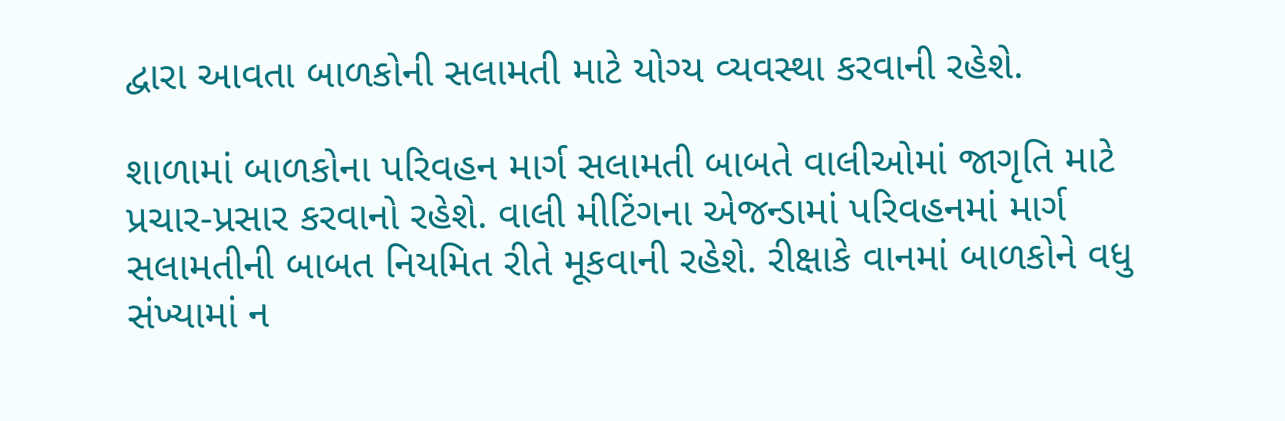દ્વારા આવતા બાળકોની સલામતી માટે યોગ્ય વ્યવસ્થા કરવાની રહેશે.

શાળામાં બાળકોના પરિવહન માર્ગ સલામતી બાબતે વાલીઓમાં જાગૃતિ માટે પ્રચાર-પ્રસાર કરવાનો રહેશે. વાલી મીટિંગના એજન્ડામાં પરિવહનમાં માર્ગ સલામતીની બાબત નિયમિત રીતે મૂકવાની રહેશે. રીક્ષાકે વાનમાં બાળકોને વધુ સંખ્યામાં ન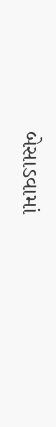બેસાડવામાં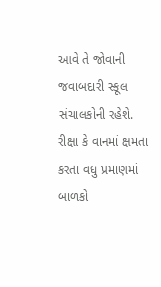આવે તે જોવાની જવાબદારી સ્કૂલ સંચાલકોની રહેશે. રીક્ષા કે વાનમાં ક્ષમતા કરતા વધુ પ્રમાણમાં બાળકો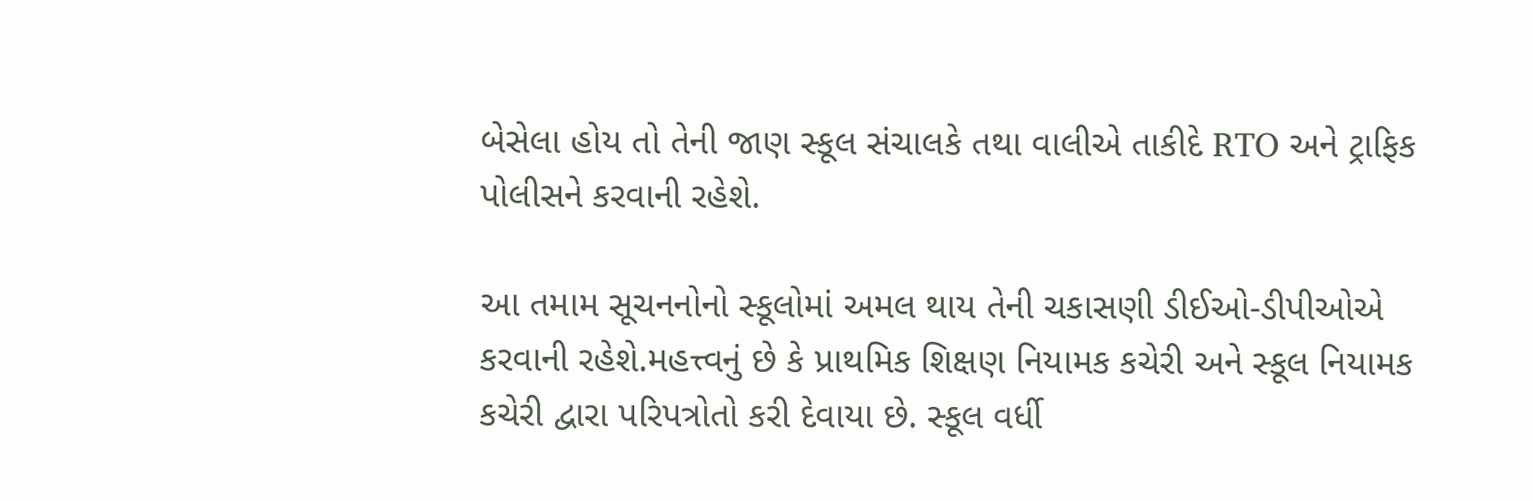બેસેલા હોય તો તેની જાણ સ્કૂલ સંચાલકે તથા વાલીએ તાકીદે RTO અને ટ્રાફિક પોલીસને કરવાની રહેશે.

આ તમામ સૂચનનોનો સ્કૂલોમાં અમલ થાય તેની ચકાસણી ડીઈઓ-ડીપીઓએ કરવાની રહેશે.મહત્ત્વનું છે કે પ્રાથમિક શિક્ષણ નિયામક કચેરી અને સ્કૂલ નિયામક કચેરી દ્વારા પરિપત્રોતો કરી દેવાયા છે. સ્કૂલ વર્ધી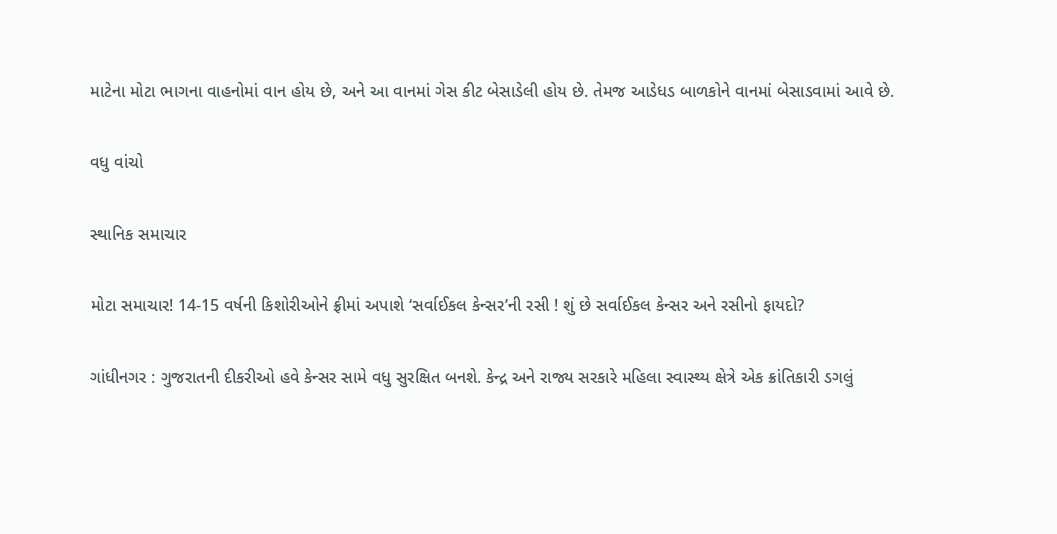માટેના મોટા ભાગના વાહનોમાં વાન હોય છે, અને આ વાનમાં ગેસ કીટ બેસાડેલી હોય છે. તેમજ આડેધડ બાળકોને વાનમાં બેસાડવામાં આવે છે.

વધુ વાંચો

સ્થાનિક સમાચાર

મોટા સમાચાર! 14-15 વર્ષની કિશોરીઓને ફ્રીમાં અપાશે ‘સર્વાઈકલ કેન્સર’ની રસી ! શું છે સર્વાઈકલ કેન્સર અને રસીનો ફાયદો?

ગાંધીનગર : ગુજરાતની દીકરીઓ હવે કેન્સર સામે વધુ સુરક્ષિત બનશે. કેન્દ્ર અને રાજ્ય સરકારે મહિલા સ્વાસ્થ્ય ક્ષેત્રે એક ક્રાંતિકારી ડગલું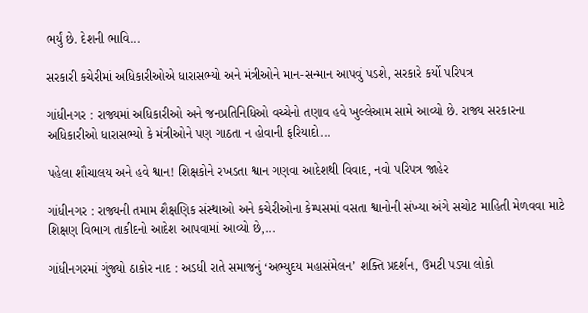ભર્યું છે. દેશની ભાવિ...

સરકારી કચેરીમાં અધિકારીઓએ ધારાસભ્યો અને મંત્રીઓને માન-સન્માન આપવું પડશે, સરકારે કર્યો પરિપત્ર

ગાંધીનગર : રાજ્યમાં અધિકારીઓ અને જનપ્રતિનિધિઓ વચ્ચેનો તણાવ હવે ખુલ્લેઆમ સામે આવ્યો છે. રાજ્ય સરકારના અધિકારીઓ ધારાસભ્યો કે મંત્રીઓને પણ ગાઠતા ન હોવાની ફરિયાદો...

પહેલા શૌચાલય અને હવે શ્વાન! શિક્ષકોને રખડતા શ્વાન ગણવા આદેશથી વિવાદ, નવો પરિપત્ર જાહેર

ગાંધીનગર : રાજ્યની તમામ શૈક્ષણિક સંસ્થાઓ અને કચેરીઓના કેમ્પસમાં વસતા શ્વાનોની સંખ્યા અંગે સચોટ માહિતી મેળવવા માટે શિક્ષણ વિભાગ તાકીદનો આદેશ આપવામાં આવ્યો છે,...

ગાંધીનગરમાં ગુંજ્યો ઠાકોર નાદ : અડધી રાતે સમાજનું ‘અભ્યુદય મહાસંમેલન’ શક્તિ પ્રદર્શન, ઉમટી પડ્યા લોકો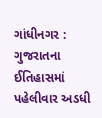ગાંધીનગર : ગુજરાતના ઈતિહાસમાં પહેલીવાર અડધી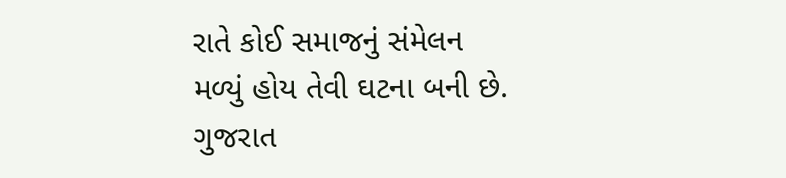રાતે કોઈ સમાજનું સંમેલન મળ્યું હોય તેવી ઘટના બની છે. ગુજરાત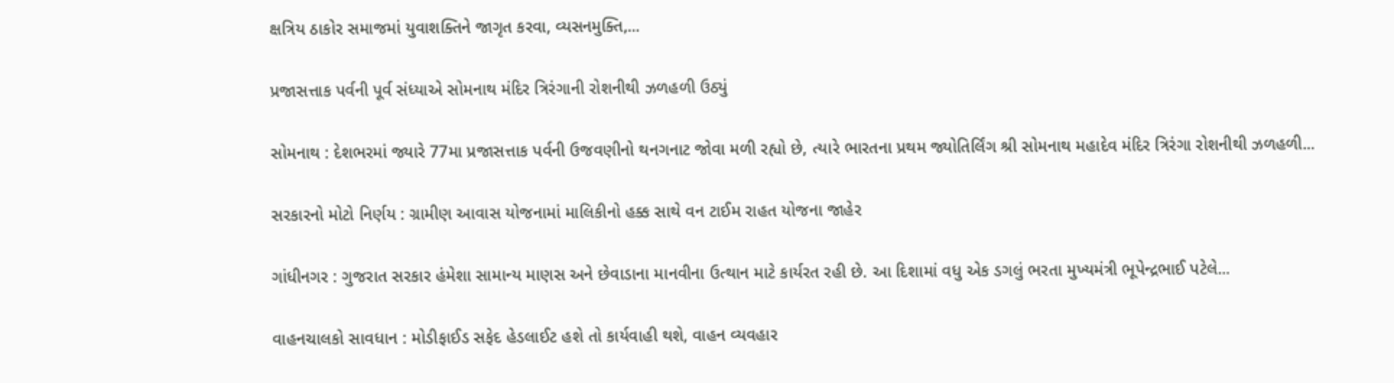ક્ષત્રિય ઠાકોર સમાજમાં યુવાશક્તિને જાગૃત કરવા, વ્યસનમુક્તિ,...

પ્રજાસત્તાક પર્વની પૂર્વ સંધ્યાએ સોમનાથ મંદિર ત્રિરંગાની રોશનીથી ઝળહળી ઉઠ્યું

સોમનાથ : દેશભરમાં જ્યારે 77મા પ્રજાસત્તાક પર્વની ઉજવણીનો થનગનાટ જોવા મળી રહ્યો છે, ત્યારે ભારતના પ્રથમ જ્યોતિર્લિંગ શ્રી સોમનાથ મહાદેવ મંદિર ત્રિરંગા રોશનીથી ઝળહળી...

સરકારનો મોટો નિર્ણય : ગ્રામીણ આવાસ યોજનામાં માલિકીનો હક્ક સાથે વન ટાઈમ રાહત યોજના જાહેર

ગાંધીનગર : ગુજરાત સરકાર હંમેશા સામાન્ય માણસ અને છેવાડાના માનવીના ઉત્થાન માટે કાર્યરત રહી છે. આ દિશામાં વધુ એક ડગલું ભરતા મુખ્યમંત્રી ભૂપેન્દ્રભાઈ પટેલે...

વાહનચાલકો સાવધાન : મોડીફાઈડ સફેદ હેડલાઈટ હશે તો કાર્યવાહી થશે, વાહન વ્યવહાર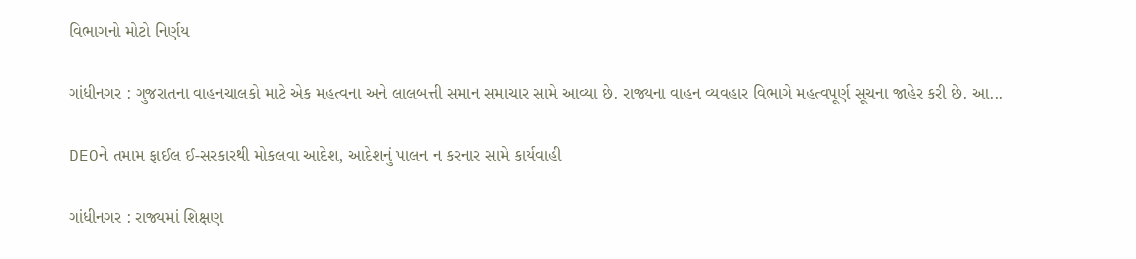વિભાગનો મોટો નિર્ણય

ગાંધીનગર : ગુજરાતના વાહનચાલકો માટે એક મહત્વના અને લાલબત્તી સમાન સમાચાર સામે આવ્યા છે. રાજ્યના વાહન વ્યવહાર વિભાગે મહત્વપૂર્ણ સૂચના જાહેર કરી છે. આ...

DEOને તમામ ફાઈલ ઈ-સરકારથી મોકલવા આદેશ, આદેશનું પાલન ન કરનાર સામે કાર્યવાહી

ગાંધીનગર : રાજ્યમાં શિક્ષણ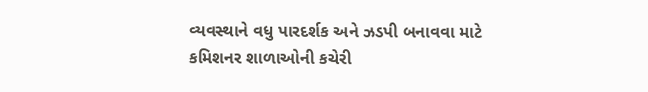વ્યવસ્થાને વધુ પારદર્શક અને ઝડપી બનાવવા માટે કમિશનર શાળાઓની કચેરી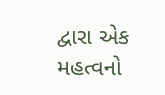દ્વારા એક મહત્વનો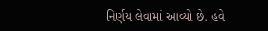નિર્ણય લેવામાં આવ્યો છે. હવે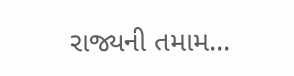રાજ્યની તમામ...